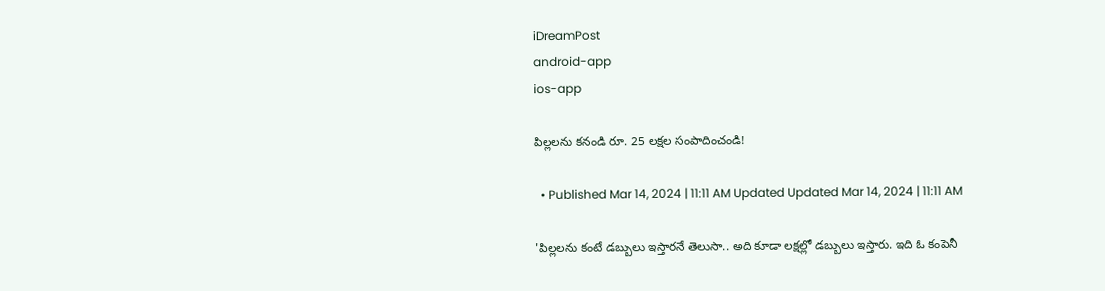iDreamPost
android-app
ios-app

పిల్లలను కనండి రూ. 25 లక్షల సంపాదించండి!

  • Published Mar 14, 2024 | 11:11 AM Updated Updated Mar 14, 2024 | 11:11 AM

'పిల్లలను కంటే డబ్బులు ఇస్తారనే తెలుసా.. అది కూడా లక్షల్లో డబ్బులు ఇస్తారు. ఇది ఓ కంపెనీ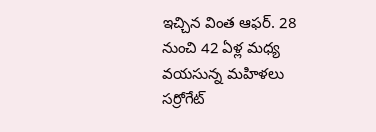ఇచ్చిన వింత ఆఫర్. 28 నుంచి 42 ఏళ్ల మధ్య వయసున్న మహిళలు సర్రోగేట్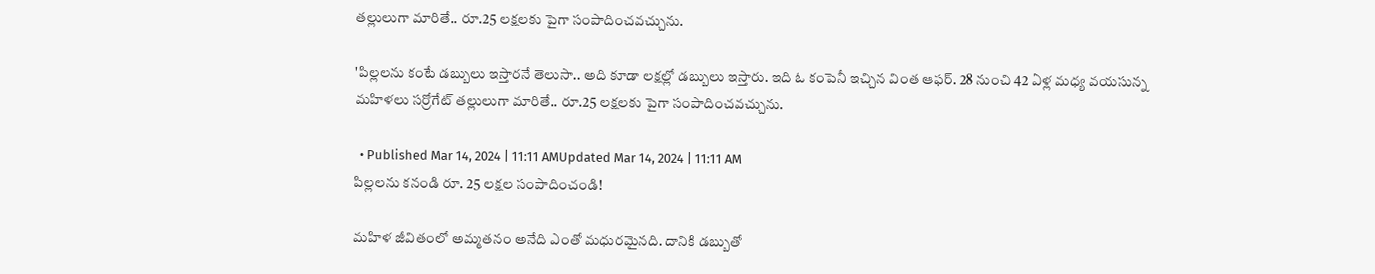తల్లులుగా మారితే.. రూ.25 లక్షలకు పైగా సంపాదించవచ్చును.

'పిల్లలను కంటే డబ్బులు ఇస్తారనే తెలుసా.. అది కూడా లక్షల్లో డబ్బులు ఇస్తారు. ఇది ఓ కంపెనీ ఇచ్చిన వింత ఆఫర్. 28 నుంచి 42 ఏళ్ల మధ్య వయసున్న మహిళలు సర్రోగేట్ తల్లులుగా మారితే.. రూ.25 లక్షలకు పైగా సంపాదించవచ్చును.

  • Published Mar 14, 2024 | 11:11 AMUpdated Mar 14, 2024 | 11:11 AM
పిల్లలను కనండి రూ. 25 లక్షల సంపాదించండి!

మహిళ జీవితంలో అమ్మతనం అనేది ఎంతో మధురమైనది. దానికి డబ్బుతో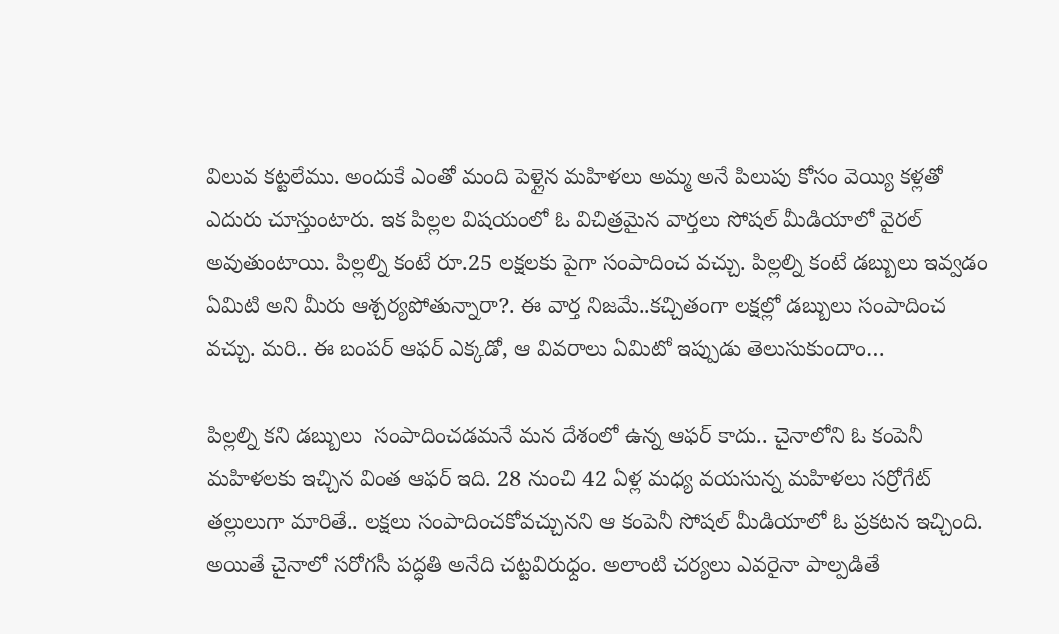విలువ కట్టలేము. అందుకే ఎంతో మంది పెళ్లైన మహిళలు అమ్మ అనే పిలుపు కోసం వెయ్యి కళ్లతో ఎదురు చూస్తుంటారు. ఇక పిల్లల విషయంలో ఓ విచిత్రమైన వార్తలు సోషల్ మీడియాలో వైరల్ అవుతుంటాయి. పిల్లల్ని కంటే రూ.25 లక్షలకు పైగా సంపాదించ వచ్చు. పిల్లల్ని కంటే డబ్బులు ఇవ్వడం ఏమిటి అని మీరు ఆశ్చర్యపోతున్నారా?. ఈ వార్త నిజమే..కచ్చితంగా లక్షల్లో డబ్బులు సంపాదించ వచ్చు. మరి.. ఈ బంపర్ ఆఫర్ ఎక్కడో, ఆ వివరాలు ఏమిటో ఇప్పుడు తెలుసుకుందాం…

పిల్లల్ని కని డబ్బులు  సంపాదించడమనే మన దేశంలో ఉన్న ఆఫర్ కాదు.. చైనాలోని ఓ కంపెనీ మహిళలకు ఇచ్చిన వింత ఆఫర్ ఇది. 28 నుంచి 42 ఏళ్ల మధ్య వయసున్న మహిళలు సర్రోగేట్ తల్లులుగా మారితే.. లక్షలు సంపాదించకోవచ్చునని ఆ కంపెనీ సోషల్ మీడియాలో ఓ ప్రకటన ఇచ్చింది. అయితే చైనాలో సరోగసీ పద్ధతి అనేది చట్టవిరుధ్దం. అలాంటి చర్యలు ఎవరైనా పాల్పడితే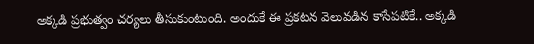అక్కడి ప్రభుత్వం చర్యలు తీసుకుంటుంది. అందుకే ఈ ప్రకటన వెలువడిన కాసేపటికే.. అక్కడి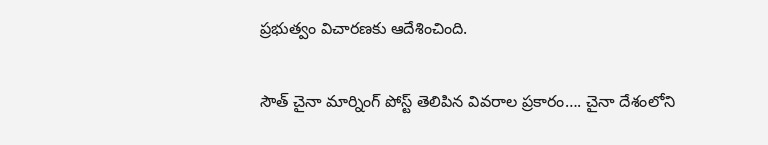ప్రభుత్వం విచారణకు ఆదేశించింది.

సౌత్ చైనా మార్నింగ్ పోస్ట్ తెలిపిన వివరాల ప్రకారం…. చైనా దేశంలోని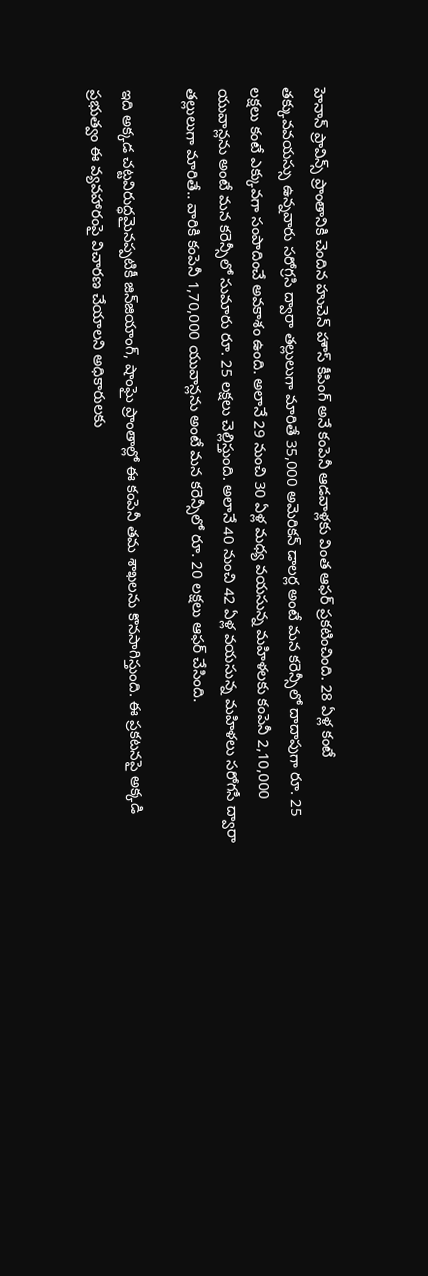హెనాన్ ప్రావిన్స్‌ ప్రాంతానికి చెందిన హుచెన్ హౌస్ కీపింగ్ అనే కంపెనీ ఆడవాళ్లకు వింత ఆఫర్ ప్రకటించింది. 28 ఏళ్ల కంటే తక్కువవయస్సు ఉన్నవారు సరోగ్రసి ద్వారా తల్లులుగా మారితే 35,000 అమెరికన్ డాలర్ల అంటే మన కరెన్సీలో దాదాపుగా రూ. 25 లక్షలు కంటే ఎక్కువగా సంపాదించే అవకాశం ఉంది. అలానే 29 నుంచి 30 ఏళ్ల మధ్య వయసున్న మహిళలకు కంపెనీ 2,10,000 యువాన్లను అంటే మన కరెన్సీలో సుమారు రూ. 25 లక్షలు చెల్లిస్తుంది. అలానే 40 నుంచి 42 ఏళ్ల వయసున్న మహిళలు సరోగసీ ద్వారా తల్లులుగా మారితే.. వారికి కంపెనీ 1,70,000 యువాన్లను అంటే మన కరెన్సీలో రూ. 20 లక్షలు ఆఫర్ చేసింది.

ఇది అక్కడ చట్టవిరుద్ధమైనప్పటికీ జిన్‌జియాంగ్, షాంఘై ప్రాంతాల్లో ఈ కంపెనీ తమ శాఖలను కొనసాగిస్తుంది. ఈ ప్రకటనపై అక్కడి ప్రభుత్వం ఈ వ్యవహారంపై విచారణ చేయాలని అధికారులకు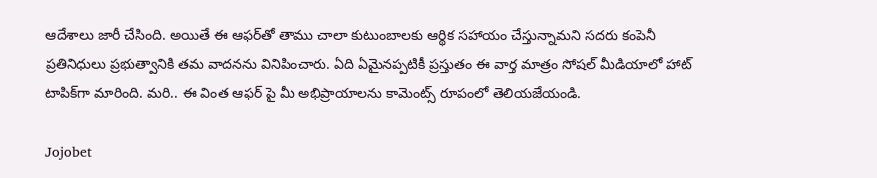ఆదేశాలు జారీ చేసింది. అయితే ఈ ఆఫర్‌తో తాము చాలా కుటుంబాలకు ఆర్థిక సహాయం చేస్తున్నామని సదరు కంపెనీ ప్రతినిధులు ప్రభుత్వానికి తమ వాదనను వినిపించారు. ఏది ఏమైనప్పటికీ ప్రస్తుతం ఈ వార్త మాత్రం సోషల్ మీడియాలో హాట్ టాపిక్‌గా మారింది. మరి.. ఈ వింత ఆఫర్ పై మీ అభిప్రాయాలను కామెంట్స్ రూపంలో తెలియజేయండి.

Jojobet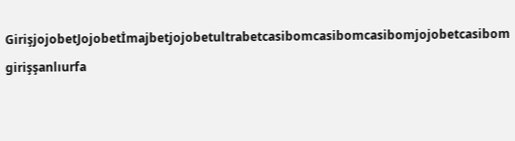GirişjojobetJojobetİmajbetjojobetultrabetcasibomcasibomcasibomjojobetcasibom girişşanlıurfa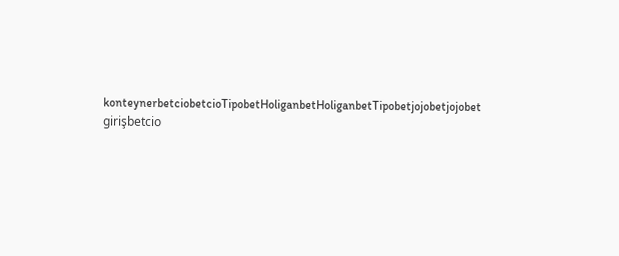konteynerbetciobetcioTipobetHoliganbetHoliganbetTipobetjojobetjojobet girişbetcio